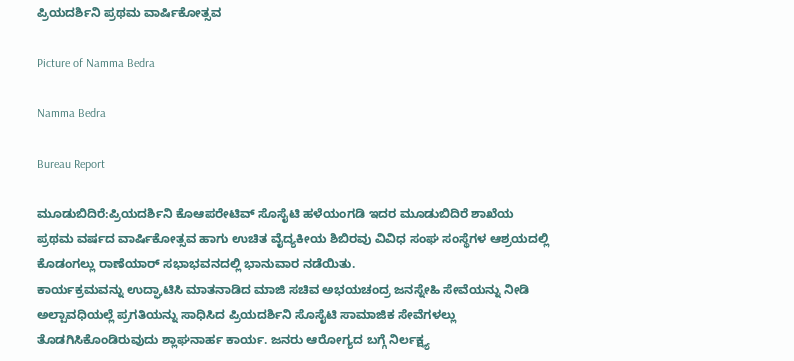ಪ್ರಿಯದರ್ಶಿನಿ ಪ್ರಥಮ ವಾರ್ಷಿಕೋತ್ಸವ

Picture of Namma Bedra

Namma Bedra

Bureau Report

ಮೂಡುಬಿದಿರೆ:ಪ್ರಿಯದರ್ಶಿನಿ ಕೊಆಪರೇಟಿವ್ ಸೊಸೈಟಿ ಹಳೆಯಂಗಡಿ ಇದರ ಮೂಡುಬಿದಿರೆ ಶಾಖೆಯ ಪ್ರಥಮ ವರ್ಷದ ವಾರ್ಷಿಕೋತ್ಸವ ಹಾಗು ಉಚಿತ ವೈದ್ಯಕೀಯ ಶಿಬಿರವು ವಿವಿಧ ಸಂಘ ಸಂಸ್ಥೆಗಳ ಆಶ್ರಯದಲ್ಲಿ ಕೊಡಂಗಲ್ಲು ರಾಣೆಯಾರ್ ಸಭಾಭವನದಲ್ಲಿ ಭಾನುವಾರ ನಡೆಯಿತು.
ಕಾರ್ಯಕ್ರಮವನ್ನು ಉದ್ಘಾಟಿಸಿ ಮಾತನಾಡಿದ ಮಾಜಿ ಸಚಿವ ಅಭಯಚಂದ್ರ ಜನಸ್ನೇಹಿ ಸೇವೆಯನ್ನು ನೀಡಿ ಅಲ್ಪಾವಧಿಯಲ್ಲೆ ಪ್ರಗತಿಯನ್ನು ಸಾಧಿಸಿದ ಪ್ರಿಯದರ್ಶಿನಿ ಸೊಸೈಟಿ ಸಾಮಾಜಿಕ ಸೇವೆಗಳಲ್ಲು ತೊಡಗಿಸಿಕೊಂಡಿರುವುದು ಶ್ಲಾಘನಾರ್ಹ ಕಾರ್ಯ. ಜನರು ಆರೋಗ್ಯದ ಬಗ್ಗೆ ನಿರ್ಲಕ್ಷ್ಯ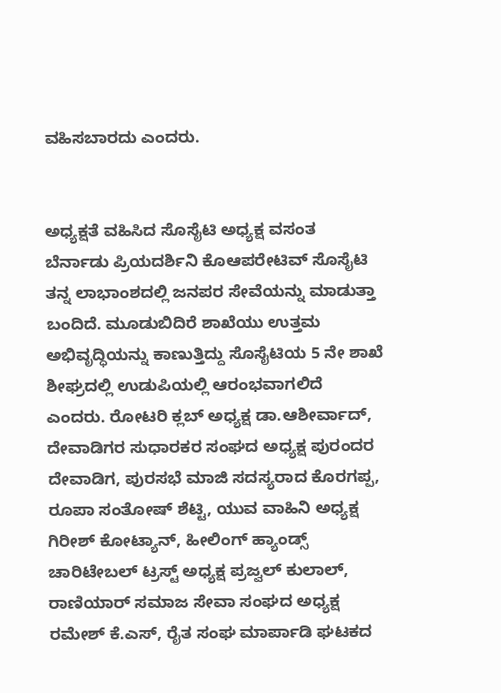ವಹಿಸಬಾರದು ಎಂದರು.


ಅಧ್ಯಕ್ಷತೆ ವಹಿಸಿದ ಸೊಸೈಟಿ ಅಧ್ಯಕ್ಷ ವಸಂತ ಬೆರ್ನಾಡು ಪ್ರಿಯದರ್ಶಿನಿ ಕೊಆಪರೇಟಿವ್ ಸೊಸೈಟಿ ತನ್ನ ಲಾಭಾಂಶದಲ್ಲಿ ಜನಪರ ಸೇವೆಯನ್ನು ಮಾಡುತ್ತಾ ಬಂದಿದೆ. ಮೂಡುಬಿದಿರೆ ಶಾಖೆಯು ಉತ್ತಮ ಅಭಿವೃದ್ಧಿಯನ್ನು ಕಾಣುತ್ತಿದ್ದು ಸೊಸೈಟಿಯ 5 ನೇ ಶಾಖೆ ಶೀಘ್ರದಲ್ಲಿ ಉಡುಪಿಯಲ್ಲಿ ಆರಂಭವಾಗಲಿದೆ ಎಂದರು. ರೋಟರಿ ಕ್ಲಬ್ ಅಧ್ಯಕ್ಷ ಡಾ.ಆಶೀರ್ವಾದ್,
ದೇವಾಡಿಗರ ಸುಧಾರಕರ ಸಂಘದ ಅಧ್ಯಕ್ಷ ಪುರಂದರ ದೇವಾಡಿಗ, ಪುರಸಭೆ ಮಾಜಿ ಸದಸ್ಯರಾದ ಕೊರಗಪ್ಪ, ರೂಪಾ ಸಂತೋಷ್ ಶೆಟ್ಟಿ, ಯುವ ವಾಹಿನಿ ಅಧ್ಯಕ್ಷ ಗಿರೀಶ್ ಕೋಟ್ಯಾನ್, ಹೀಲಿಂಗ್ ಹ್ಯಾಂಡ್ಸ್ ಚಾರಿಟೇಬಲ್ ಟ್ರಸ್ಟ್ ಅಧ್ಯಕ್ಷ ಪ್ರಜ್ವಲ್ ಕುಲಾಲ್, ರಾಣಿಯಾರ್ ಸಮಾಜ ಸೇವಾ ಸಂಘದ ಅಧ್ಯಕ್ಷ ರಮೇಶ್ ಕೆ.ಎಸ್, ರೈತ ಸಂಘ ಮಾರ್ಪಾಡಿ ಘಟಕದ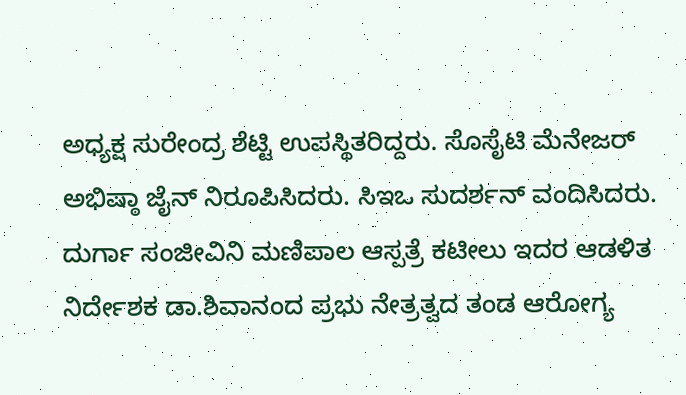ಅಧ್ಯಕ್ಷ ಸುರೇಂದ್ರ ಶೆಟ್ಟಿ ಉಪಸ್ಥಿತರಿದ್ದರು. ಸೊಸೈಟಿ ಮೆನೇಜರ್ ಅಭಿಷ್ಠಾ ಜೈನ್ ನಿರೂಪಿಸಿದರು. ಸಿಇಒ ಸುದರ್ಶನ್ ವಂದಿಸಿದರು.
ದುರ್ಗಾ ಸಂಜೀವಿನಿ ಮಣಿಪಾಲ ಆಸ್ಪತ್ರೆ ಕಟೀಲು ಇದರ ಆಡಳಿತ ನಿರ್ದೇಶಕ ಡಾ.ಶಿವಾನಂದ ಪ್ರಭು ನೇತ್ರತ್ವದ ತಂಡ ಆರೋಗ್ಯ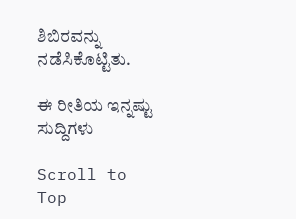ಶಿಬಿರವನ್ನು ನಡೆಸಿಕೊಟ್ಟಿತು.

ಈ ರೀತಿಯ ಇನ್ನಷ್ಟು ಸುದ್ದಿಗಳು

Scroll to Top